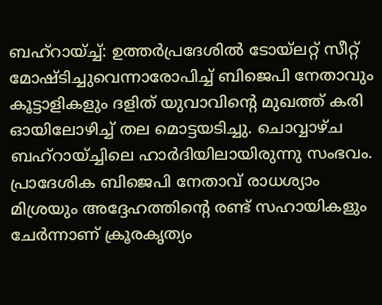ബഹ്റായ്ച്ച്: ഉത്തർപ്രദേശിൽ ടോയ്ലറ്റ് സീറ്റ് മോഷ്ടിച്ചുവെന്നാരോപിച്ച് ബിജെപി നേതാവും കൂട്ടാളികളും ദളിത് യുവാവിന്റെ മുഖത്ത് കരി ഓയിലോഴിച്ച് തല മൊട്ടയടിച്ചു. ചൊവ്വാഴ്ച ബഹ്റായ്ച്ചിലെ ഹാർദിയിലായിരുന്നു സംഭവം.
പ്രാദേശിക ബിജെപി നേതാവ് രാധശ്യാം മിശ്രയും അദ്ദേഹത്തിന്റെ രണ്ട് സഹായികളും ചേർന്നാണ് ക്രൂരകൃത്യം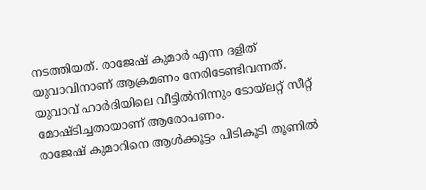നടത്തിയത്. രാജേഷ് കുമാർ എന്ന ദളിത് യുവാവിനാണ് ആക്രമണം നേരിടേണ്ടിവന്നത്. യുവാവ് ഹാർദിയിലെ വീട്ടിൽനിന്നും ടോയ്ലറ്റ് സീറ്റ് മോഷ്ടിച്ചതായാണ് ആരോപണം.
രാജേഷ് കുമാറിനെ ആൾക്കൂട്ടം പിടികൂടി തൂണിൽ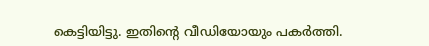കെട്ടിയിട്ടു. ഇതിന്റെ വീഡിയോയും പകർത്തി.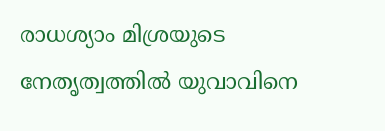രാധശ്യാം മിശ്രയുടെ നേതൃത്വത്തിൽ യുവാവിനെ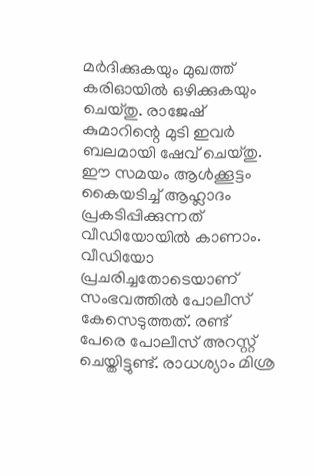മർദിക്കുകയും മുഖത്ത് കരിഓയിൽ ഒഴിക്കുകയും ചെയ്തു. രാജേഷ് കുമാറിന്റെ മുടി ഇവർ ബലമായി ഷേവ് ചെയ്തു.
ഈ സമയം ആൾക്കൂട്ടം കൈയടിച്ച് ആഹ്ലാദം പ്രകടിപ്പിക്കുന്നത് വീഡിയോയിൽ കാണാം. വീഡിയോ പ്രചരിച്ചതോടെയാണ് സംഭവത്തിൽ പോലീസ് കേസെടുത്തത്. രണ്ട് പേരെ പോലീസ് അറസ്റ്റ് ചെയ്തിട്ടുണ്ട്. രാധശ്യാം മിശ്ര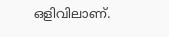ഒളിവിലാണ്.